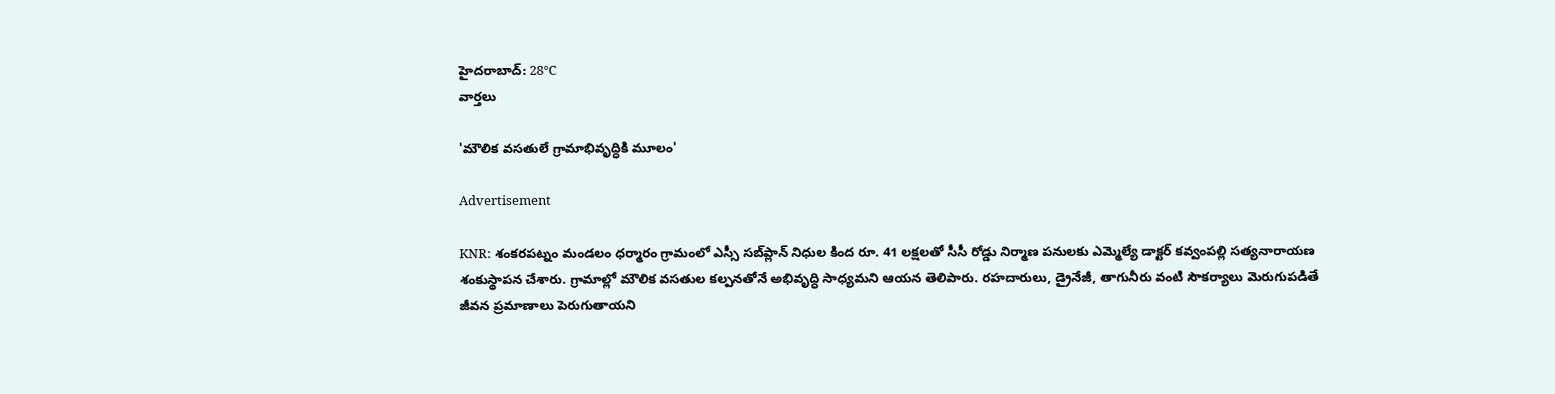హైదరాబాద్: 28°C
వార్తలు

'మౌలిక వసతులే గ్రామాభివృద్ధికి మూలం'

Advertisement

KNR: శంకరపట్నం మండలం ధర్మారం గ్రామంలో ఎస్సీ సబ్‌ప్లాన్ నిధుల కింద రూ. 41 లక్షలతో సీసీ రోడ్డు నిర్మాణ పనులకు ఎమ్మెల్యే డాక్టర్ కవ్వంపల్లి సత్యనారాయణ శంకుస్థాపన చేశారు. గ్రామాల్లో మౌలిక వసతుల కల్పనతోనే అభివృద్ధి సాధ్యమని ఆయన తెలిపారు. రహదారులు, డ్రైనేజీ, తాగునీరు వంటి సౌకర్యాలు మెరుగుపడితే జీవన ప్రమాణాలు పెరుగుతాయని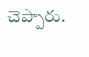చెప్పారు.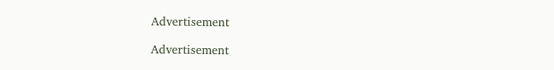Advertisement

Advertisement